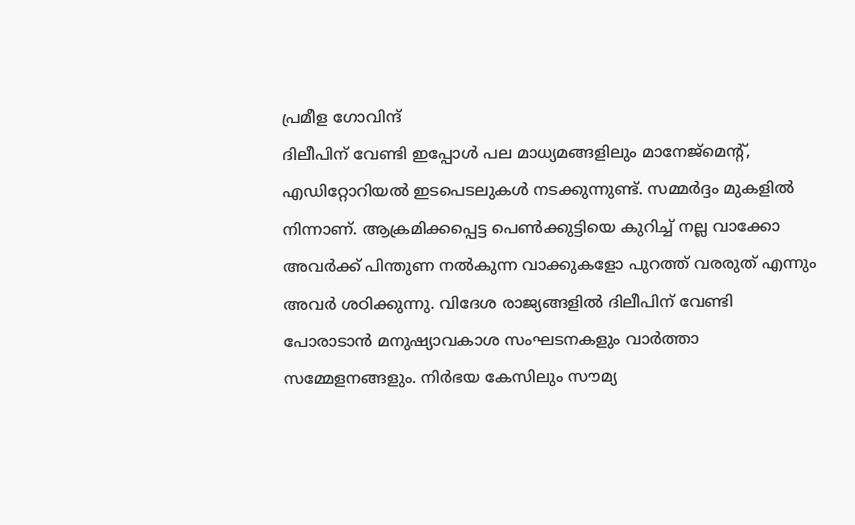പ്രമീള ഗോവിന്ദ്
ദിലീപിന് വേണ്ടി ഇപ്പോൾ പല മാധ്യമങ്ങളിലും മാനേജ്മെന്റ്, എഡിറ്റോറിയൽ ഇടപെടലുകൾ നടക്കുന്നുണ്ട്. സമ്മർദ്ദം മുകളിൽ നിന്നാണ്. ആക്രമിക്കപ്പെട്ട പെൺക്കുട്ടിയെ കുറിച്ച് നല്ല വാക്കോ അവർക്ക് പിന്തുണ നൽകുന്ന വാക്കുകളോ പുറത്ത് വരരുത് എന്നും അവർ ശഠിക്കുന്നു. വിദേശ രാജ്യങ്ങളിൽ ദിലീപിന് വേണ്ടി പോരാടാൻ മനുഷ്യാവകാശ സംഘടനകളും വാർത്താ സമ്മേളനങ്ങളും. നിർഭയ കേസിലും സൗമ്യ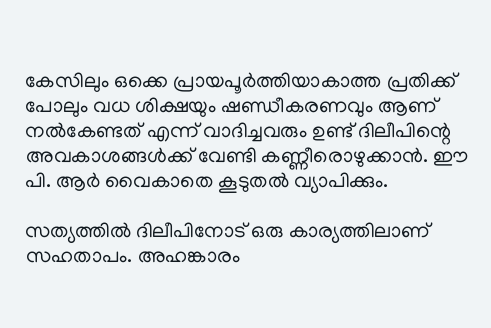കേസിലും ഒക്കെ പ്രായപൂർത്തിയാകാത്ത പ്രതിക്ക് പോലും വധ ശിക്ഷയും ഷണ്ഡീകരണവും ആണ് നൽകേണ്ടത് എന്ന് വാദിച്ചവരും ഉണ്ട് ദിലീപിന്റെ അവകാശങ്ങൾക്ക് വേണ്ടി കണ്ണീരൊഴുക്കാൻ. ഈ പി. ആർ വൈകാതെ കൂടുതൽ വ്യാപിക്കും.

സത്യത്തിൽ ദിലീപിനോട് ഒരു കാര്യത്തിലാണ് സഹതാപം. അഹങ്കാരം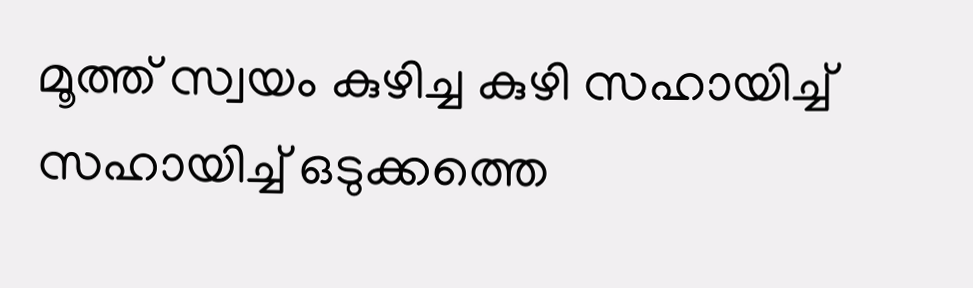മൂത്ത് സ്വയം കുഴിച്ച കുഴി സഹായിച്ച് സഹായിച്ച് ഒടുക്കത്തെ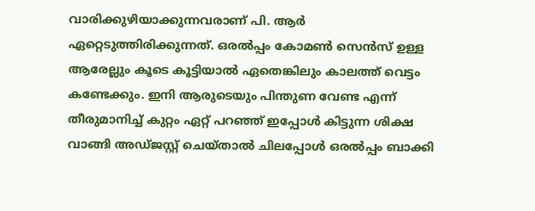വാരിക്കുഴിയാക്കുന്നവരാണ് പി. ആർ ഏറ്റെടുത്തിരിക്കുന്നത്. ഒരൽപ്പം കോമൺ സെൻസ് ഉള്ള ആരേല്ലും കൂടെ കൂട്ടിയാൽ ഏതെങ്കിലും കാലത്ത് വെട്ടം കണ്ടേക്കും. ഇനി ആരുടെയും പിന്തുണ വേണ്ട എന്ന് തീരുമാനിച്ച് കുറ്റം ഏറ്റ് പറഞ്ഞ് ഇപ്പോൾ കിട്ടുന്ന ശിക്ഷ വാങ്ങി അഡ്ജസ്റ്റ് ചെയ്താൽ ചിലപ്പോൾ ഒരൽപ്പം ബാക്കി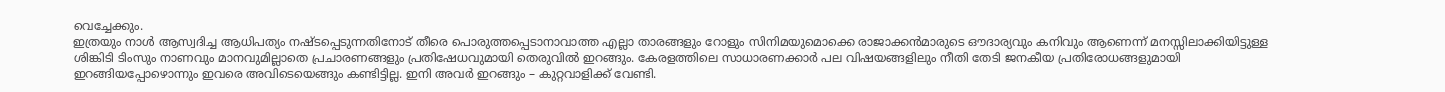വെച്ചേക്കും.
ഇത്രയും നാൾ ആസ്വദിച്ച ആധിപത്യം നഷ്ടപ്പെടുന്നതിനോട് തീരെ പൊരുത്തപ്പെടാനാവാത്ത എല്ലാ താരങ്ങളും റോളും സിനിമയുമൊക്കെ രാജാക്കൻമാരുടെ ഔദാര്യവും കനിവും ആണെന്ന് മനസ്സിലാക്കിയിട്ടുള്ള ശിങ്കിടി ടിംസും നാണവും മാനവുമില്ലാതെ പ്രചാരണങ്ങളും പ്രതിഷേധവുമായി തെരുവിൽ ഇറങ്ങും. കേരളത്തിലെ സാധാരണക്കാർ പല വിഷയങ്ങളിലും നീതി തേടി ജനകീയ പ്രതിരോധങ്ങളുമായി ഇറങ്ങിയപ്പോഴൊന്നും ഇവരെ അവിടെയെങ്ങും കണ്ടിട്ടില്ല. ഇനി അവർ ഇറങ്ങും – കുറ്റവാളിക്ക് വേണ്ടി.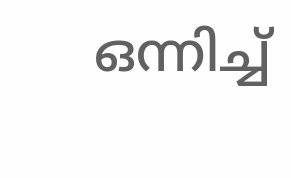ഒന്നിച്ച്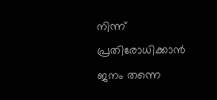നിന്ന് പ്രതിരോധിക്കാൻ ജനം തന്നെ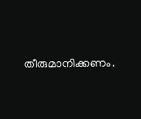തീരുമാനിക്കണം.